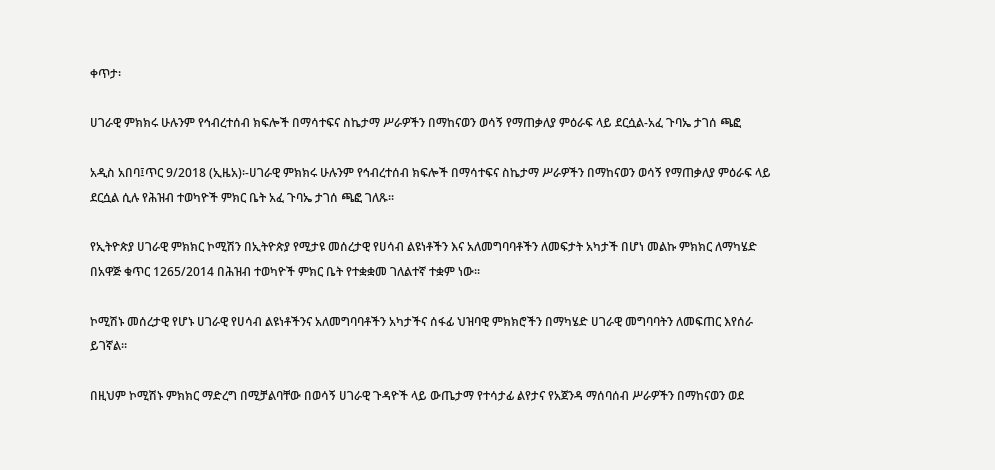ቀጥታ፡

ሀገራዊ ምክክሩ ሁሉንም የኅብረተሰብ ክፍሎች በማሳተፍና ስኬታማ ሥራዎችን በማከናወን ወሳኝ የማጠቃለያ ምዕራፍ ላይ ደርሷል-አፈ ጉባኤ ታገሰ ጫፎ

አዲስ አበባ፤ጥር 9/2018 (ኢዜአ)፡-ሀገራዊ ምክክሩ ሁሉንም የኅብረተሰብ ክፍሎች በማሳተፍና ስኬታማ ሥራዎችን በማከናወን ወሳኝ የማጠቃለያ ምዕራፍ ላይ ደርሷል ሲሉ የሕዝብ ተወካዮች ምክር ቤት አፈ ጉባኤ ታገሰ ጫፎ ገለጹ፡፡

የኢትዮጵያ ሀገራዊ ምክክር ኮሚሽን በኢትዮጵያ የሚታዩ መሰረታዊ የሀሳብ ልዩነቶችን እና አለመግባባቶችን ለመፍታት አካታች በሆነ መልኩ ምክክር ለማካሄድ በአዋጅ ቁጥር 1265/2014 በሕዝብ ተወካዮች ምክር ቤት የተቋቋመ ገለልተኛ ተቋም ነው፡፡

ኮሚሽኑ መሰረታዊ የሆኑ ሀገራዊ የሀሳብ ልዩነቶችንና አለመግባባቶችን አካታችና ሰፋፊ ህዝባዊ ምክክሮችን በማካሄድ ሀገራዊ መግባባትን ለመፍጠር እየሰራ ይገኛል፡፡

በዚህም ኮሚሽኑ ምክክር ማድረግ በሚቻልባቸው በወሳኝ ሀገራዊ ጉዳዮች ላይ ውጤታማ የተሳታፊ ልየታና የአጀንዳ ማሰባሰብ ሥራዎችን በማከናወን ወደ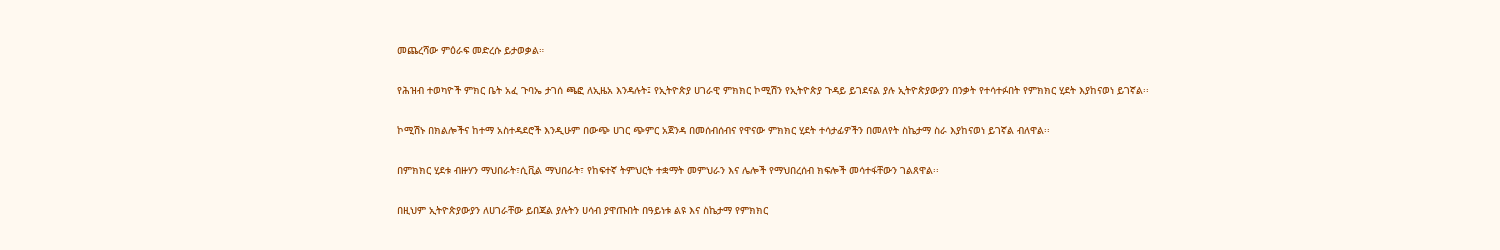መጨረሻው ምዕራፍ መድረሱ ይታወቃል።

የሕዝብ ተወካዮች ምክር ቤት አፈ ጉባኤ ታገሰ ጫፎ ለኢዜአ እንዳሉት፤ የኢትዮጵያ ሀገራዊ ምክክር ኮሚሽን የኢትዮጵያ ጉዳይ ይገደናል ያሉ ኢትዮጵያውያን በንቃት የተሳተፉበት የምክክር ሂደት እያከናወነ ይገኛል፡፡

ኮሚሽኑ በክልሎችና ከተማ አስተዳደሮች እንዲሁም በውጭ ሀገር ጭምር አጀንዳ በመሰብሰብና የዋናው ምክክር ሂደት ተሳታፊዎችን በመለየት ስኬታማ ስራ እያከናወነ ይገኛል ብለዋል፡፡

በምክክር ሂደቱ ብዙሃን ማህበራት፣ሲቪል ማህበራት፣ የከፍተኛ ትምህርት ተቋማት መምህራን እና ሌሎች የማህበረሰብ ክፍሎች መሳተፋቸውን ገልጸዋል፡፡

በዚህም ኢትዮጵያውያን ለሀገራቸው ይበጃል ያሉትን ሀሳብ ያዋጡበት በዓይነቱ ልዩ እና ስኬታማ የምክክር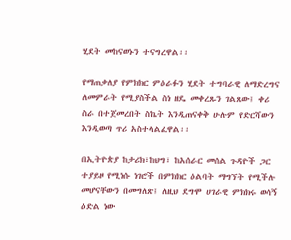ሂደት መከናወኑን ተናግረዋል፡፡

የማጠቃለያ የምክክር ምዕራፉን ሂደት ተግባራዊ ለማድረግና ለመምራት የሚያስችል ስነ ዘዴ መቀረጹን ገልጸው፤ ቀሪ ስራ በተጀመረበት ስኬት እንዲጠናቀቅ ሁሉም የድርሻውን እንዲወጣ ጥሪ አስተላልፈዋል፡፡

በኢትዮጵያ ከታሪክ፣ከህግ፣ ከአሰራር መሰል ጉዳዮች ጋር ተያይዞ የሚነሱ ነገሮች በምክክር ዕልባት ማግኘት የሚችሉ መሆናቸውን በመግለጽ፤ ለዚህ ደግሞ ሀገራዊ ምክክሩ ወሳኝ ዕድል ነው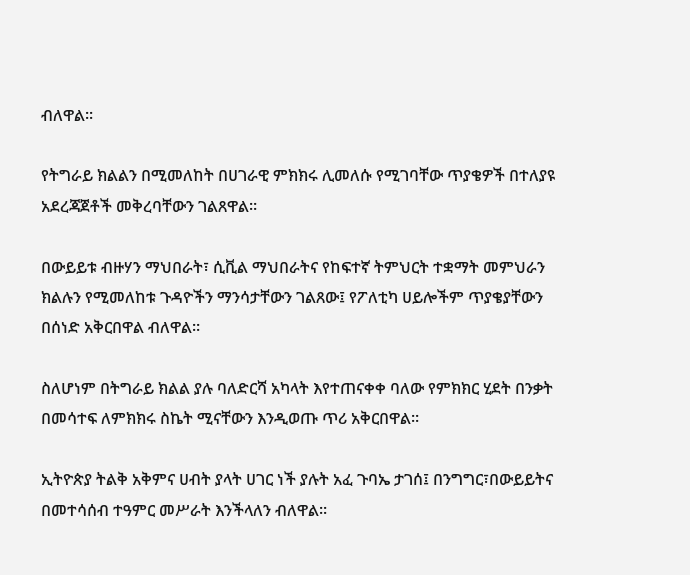ብለዋል፡፡

የትግራይ ክልልን በሚመለከት በሀገራዊ ምክክሩ ሊመለሱ የሚገባቸው ጥያቄዎች በተለያዩ አደረጃጀቶች መቅረባቸውን ገልጸዋል።

በውይይቱ ብዙሃን ማህበራት፣ ሲቪል ማህበራትና የከፍተኛ ትምህርት ተቋማት መምህራን ክልሉን የሚመለከቱ ጉዳዮችን ማንሳታቸውን ገልጸው፤ የፖለቲካ ሀይሎችም ጥያቄያቸውን በሰነድ አቅርበዋል ብለዋል።

ስለሆነም በትግራይ ክልል ያሉ ባለድርሻ አካላት እየተጠናቀቀ ባለው የምክክር ሂደት በንቃት በመሳተፍ ለምክክሩ ስኬት ሚናቸውን እንዲወጡ ጥሪ አቅርበዋል።

ኢትዮጵያ ትልቅ አቅምና ሀብት ያላት ሀገር ነች ያሉት አፈ ጉባኤ ታገሰ፤ በንግግር፣በውይይትና በመተሳሰብ ተዓምር መሥራት እንችላለን ብለዋል፡፡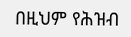በዚህም የሕዝብ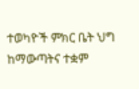ተወካዮች ምክር ቤት ህግ ከማውጣትና ተቋም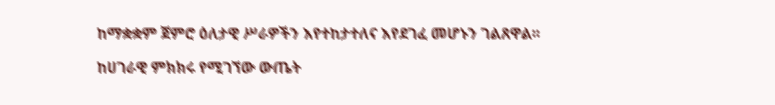ከማቋቋም ጀምሮ ዕለታዊ ሥራዎችን እየተከታተለና እየደገፈ መሆኑን ገልጸዋል፡፡

ከሀገራዊ ምክክሩ የሚገኘው ውጤት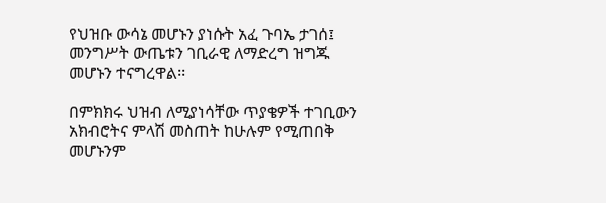የህዝቡ ውሳኔ መሆኑን ያነሱት አፈ ጉባኤ ታገሰ፤ መንግሥት ውጤቱን ገቢራዊ ለማድረግ ዝግጁ መሆኑን ተናግረዋል፡፡

በምክክሩ ህዝብ ለሚያነሳቸው ጥያቄዎች ተገቢውን አክብሮትና ምላሽ መስጠት ከሁሉም የሚጠበቅ መሆኑንም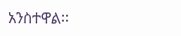አንስተዋል፡፡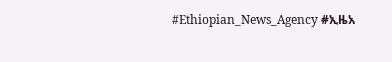#Ethiopian_News_Agency #ኢዜአ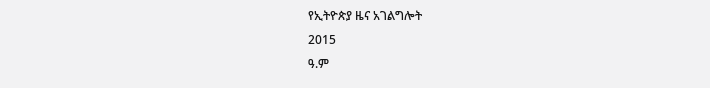የኢትዮጵያ ዜና አገልግሎት
2015
ዓ.ም